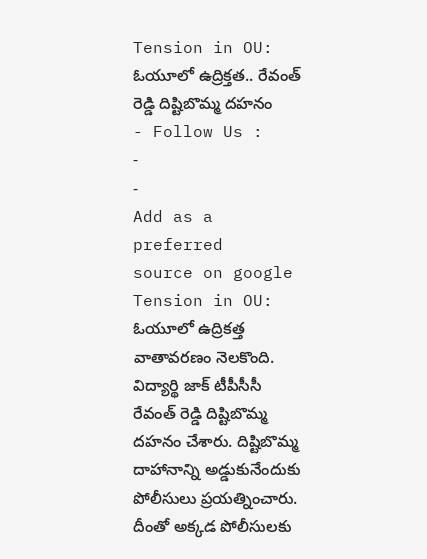Tension in OU: ఓయూలో ఉద్రిక్తత.. రేవంత్ రెడ్డి దిష్టిబొమ్మ దహనం
- Follow Us :
-
-
Add as a preferred
source on google
Tension in OU: ఓయూలో ఉద్రికత్త వాతావరణం నెలకొంది. విద్యార్థి జాక్ టీపీసీసీ రేవంత్ రెడ్డి దిష్టిబొమ్మ దహనం చేశారు. దిష్టిబొమ్మ దాహానాన్ని అడ్డుకునేందుకు పోలీసులు ప్రయత్నించారు. దీంతో అక్కడ పోలీసులకు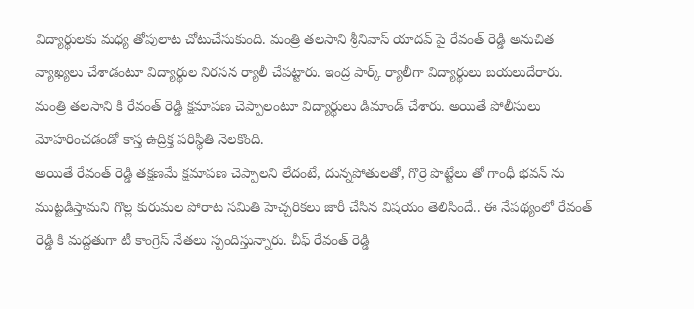విద్యార్థులకు మధ్య తోపులాట చోటుచేసుకుంది. మంత్రి తలసాని శ్రీనివాస్ యాదవ్ పై రేవంత్ రెడ్డి అనుచిత వ్యాఖ్యలు చేశాడంటూ విద్యార్థుల నిరసన ర్యాలీ చేపట్టారు. ఇంద్ర పార్క్ ర్యాలీగా విద్యార్థులు బయలుదేరారు. మంత్రి తలసాని కి రేవంత్ రెడ్డి క్షమాపణ చెప్పాలంటూ విద్యార్థులు డిమాండ్ చేశారు. అయితే పోలీసులు మోహరించడండో కాస్త ఉద్రిక్త పరిస్థితి నెలకొంది.
అయితే రేవంత్ రెడ్డి తక్షణమే క్షమాపణ చెప్పాలని లేదంటే, దున్నపోతులతో, గొర్రె పొట్టేలు తో గాంధీ భవన్ ను ముట్టడిస్తామని గొల్ల కురుమల పోరాట సమితి హెచ్చరికలు జారీ చేసిన విషయం తెలిసిందే.. ఈ నేపథ్యంలో రేవంత్ రెడ్డి కి మద్దతుగా టీ కాంగ్రెస్ నేతలు స్పందిస్తున్నారు. చీఫ్ రేవంత్ రెడ్డి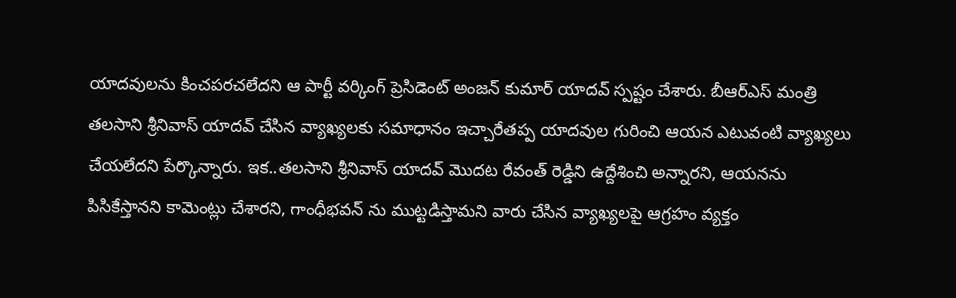యాదవులను కించపరచలేదని ఆ పార్టీ వర్కింగ్ ప్రెసిడెంట్ అంజన్ కుమార్ యాదవ్ స్పష్టం చేశారు. బీఆర్ఎస్ మంత్రి తలసాని శ్రీనివాస్ యాదవ్ చేసిన వ్యాఖ్యలకు సమాధానం ఇచ్చారేతప్ప యాదవుల గురించి ఆయన ఎటువంటి వ్యాఖ్యలు చేయలేదని పేర్కొన్నారు. ఇక..తలసాని శ్రీనివాస్ యాదవ్ మొదట రేవంత్ రెడ్డిని ఉద్దేశించి అన్నారని, ఆయనను పిసికేస్తానని కామెంట్లు చేశారని, గాంధీభవన్ ను ముట్టడిస్తామని వారు చేసిన వ్యాఖ్యలపై ఆగ్రహం వ్యక్తం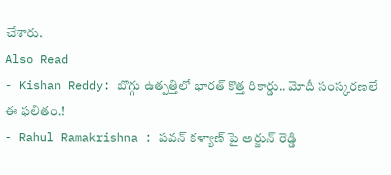చేశారు.
Also Read
- Kishan Reddy: బొగ్గు ఉత్పత్తిలో భారత్ కొత్త రికార్డు.. మోదీ సంస్కరణలే ఈ ఫలితం.!
- Rahul Ramakrishna : పవన్ కళ్యాణ్ పై అర్జున్ రెడ్డి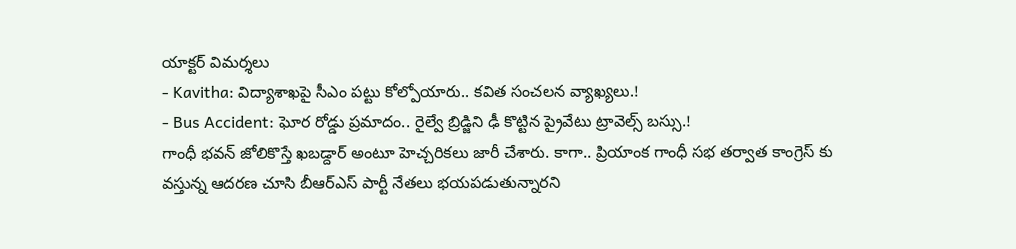యాక్టర్ విమర్శలు
- Kavitha: విద్యాశాఖపై సీఎం పట్టు కోల్పోయారు.. కవిత సంచలన వ్యాఖ్యలు.!
- Bus Accident: ఘోర రోడ్డు ప్రమాదం.. రైల్వే బ్రిడ్జిని ఢీ కొట్టిన ప్రైవేటు ట్రావెల్స్ బస్సు.!
గాంధీ భవన్ జోలికొస్తే ఖబడ్దార్ అంటూ హెచ్చరికలు జారీ చేశారు. కాగా.. ప్రియాంక గాంధీ సభ తర్వాత కాంగ్రెస్ కు వస్తున్న ఆదరణ చూసి బీఆర్ఎస్ పార్టీ నేతలు భయపడుతున్నారని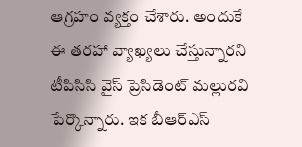ఆగ్రహం వ్యక్తం చేశారు. అందుకే ఈ తరహా వ్యాఖ్యలు చేస్తున్నారని టీపిసిసి వైస్ ప్రెసిడెంట్ మల్లురవి పేర్కొన్నారు. ఇక బీఆర్ఎస్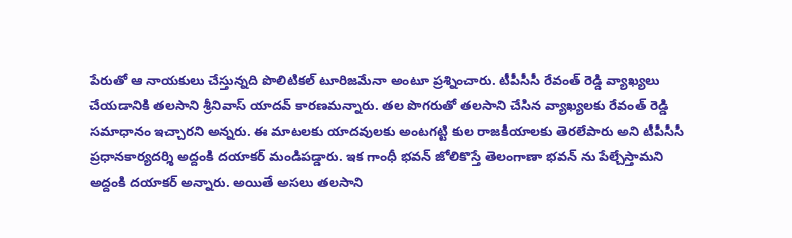పేరుతో ఆ నాయకులు చేస్తున్నది పొలిటికల్ టూరిజమేనా అంటూ ప్రశ్నించారు. టీపీసీసీ రేవంత్ రెడ్డి వ్యాఖ్యలు చేయడానికి తలసాని శ్రీనివాస్ యాదవ్ కారణమన్నారు. తల పొగరుతో తలసాని చేసిన వ్యాఖ్యలకు రేవంత్ రెడ్డి సమాధానం ఇచ్చారని అన్నరు. ఈ మాటలకు యాదవులకు అంటగట్టి కుల రాజకీయాలకు తెరలేపారు అని టీపీసీసీ ప్రధానకార్యదర్శి అద్దంకి దయాకర్ మండిపడ్డారు. ఇక గాంధీ భవన్ జోలికొస్తే తెలంగాణా భవన్ ను పేల్చేస్తామని అద్దంకి దయాకర్ అన్నారు. అయితే అసలు తలసాని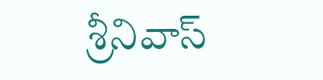శ్రీనివాస్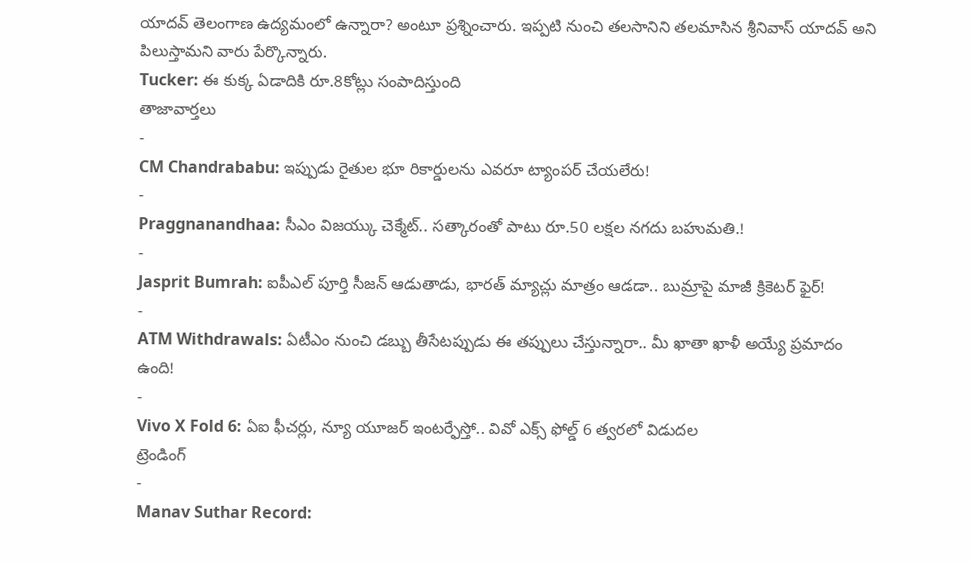యాదవ్ తెలంగాణ ఉద్యమంలో ఉన్నారా? అంటూ ప్రశ్నించారు. ఇప్పటి నుంచి తలసానిని తలమాసిన శ్రీనివాస్ యాదవ్ అని పిలుస్తామని వారు పేర్కొన్నారు.
Tucker: ఈ కుక్క ఏడాదికి రూ.8కోట్లు సంపాదిస్తుంది
తాజావార్తలు
-
CM Chandrababu: ఇప్పుడు రైతుల భూ రికార్డులను ఎవరూ ట్యాంపర్ చేయలేరు!
-
Praggnanandhaa: సీఎం విజయ్కు చెక్మేట్.. సత్కారంతో పాటు రూ.50 లక్షల నగదు బహుమతి.!
-
Jasprit Bumrah: ఐపీఎల్ పూర్తి సీజన్ ఆడుతాడు, భారత్ మ్యాచ్లు మాత్రం ఆడడా.. బుమ్రాపై మాజీ క్రికెటర్ ఫైర్!
-
ATM Withdrawals: ఏటీఎం నుంచి డబ్బు తీసేటప్పుడు ఈ తప్పులు చేస్తున్నారా.. మీ ఖాతా ఖాళీ అయ్యే ప్రమాదం ఉంది!
-
Vivo X Fold 6: ఏఐ ఫీచర్లు, న్యూ యూజర్ ఇంటర్ఫేస్తో.. వివో ఎక్స్ ఫోల్డ్ 6 త్వరలో విడుదల
ట్రెండింగ్
-
Manav Suthar Record: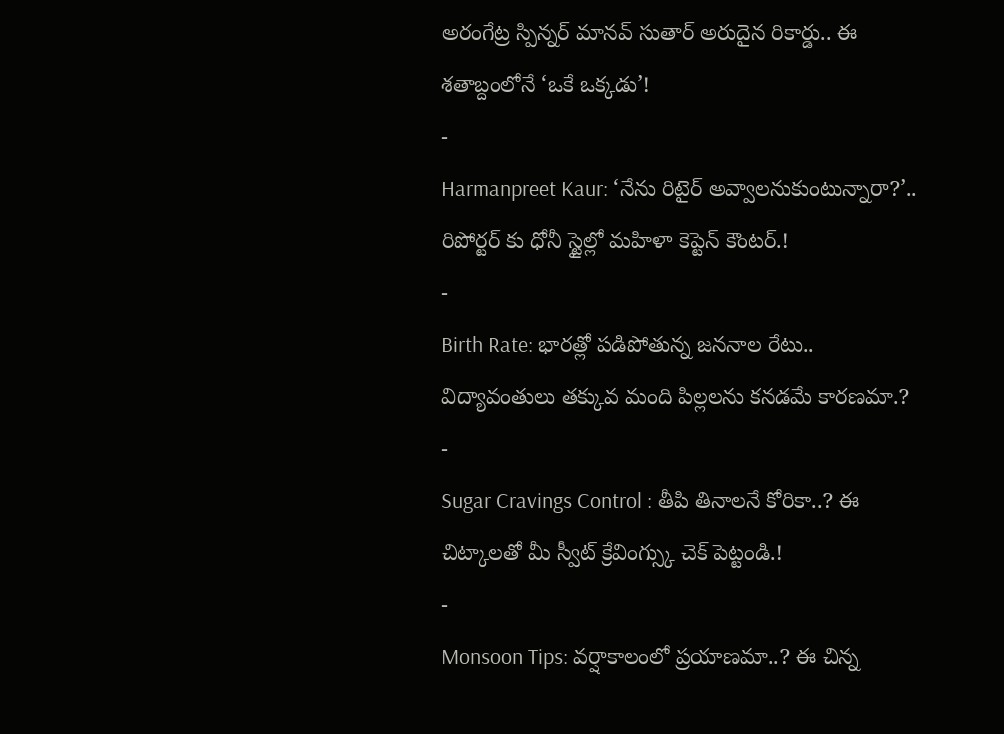అరంగేట్ర స్పిన్నర్ మానవ్ సుతార్ అరుదైన రికార్డు.. ఈ శతాబ్దంలోనే ‘ఒకే ఒక్కడు’!
-
Harmanpreet Kaur: ‘నేను రిటైర్ అవ్వాలనుకుంటున్నారా?’.. రిపోర్టర్ కు ధోనీ స్టైల్లో మహిళా కెప్టెన్ కౌంటర్.!
-
Birth Rate: భారత్లో పడిపోతున్న జననాల రేటు.. విద్యావంతులు తక్కువ మంది పిల్లలను కనడమే కారణమా.?
-
Sugar Cravings Control : తీపి తినాలనే కోరికా..? ఈ చిట్కాలతో మీ స్వీట్ క్రేవింగ్స్కు చెక్ పెట్టండి.!
-
Monsoon Tips: వర్షాకాలంలో ప్రయాణమా..? ఈ చిన్న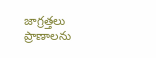జాగ్రత్తలు ప్రాణాలను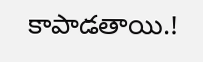కాపాడతాయి.!